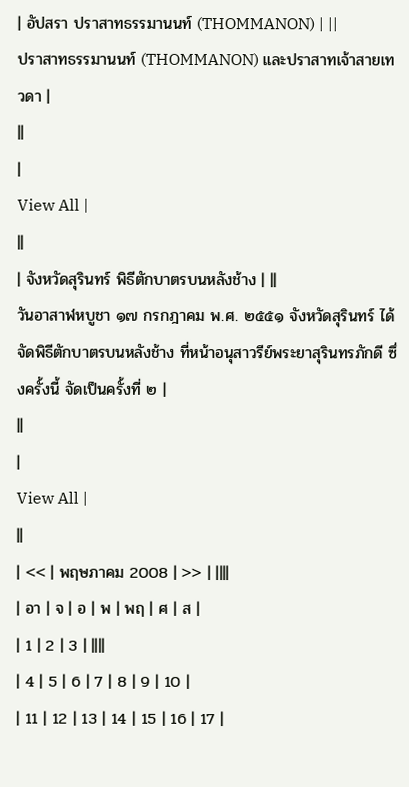| อัปสรา ปราสาทธรรมานนท์ (THOMMANON) | ||
ปราสาทธรรมานนท์ (THOMMANON) และปราสาทเจ้าสายเทวดา |
||
|
View All |
||
| จังหวัดสุรินทร์ พิธีตักบาตรบนหลังช้าง | ||
วันอาสาฬหบูชา ๑๗ กรกฎาคม พ.ศ. ๒๕๕๑ จังหวัดสุรินทร์ ได้จัดพิธีตักบาตรบนหลังช้าง ที่หน้าอนุสาวรีย์พระยาสุรินทรภักดี ซึ่งครั้งนี้ จัดเป็นครั้งที่ ๒ |
||
|
View All |
||
| << | พฤษภาคม 2008 | >> | ||||
| อา | จ | อ | พ | พฤ | ศ | ส |
| 1 | 2 | 3 | ||||
| 4 | 5 | 6 | 7 | 8 | 9 | 10 |
| 11 | 12 | 13 | 14 | 15 | 16 | 17 |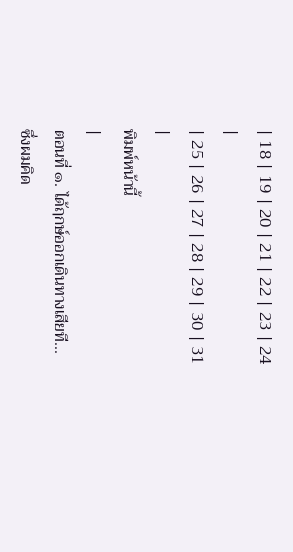| 18 | 19 | 20 | 21 | 22 | 23 | 24 |
| 25 | 26 | 27 | 28 | 29 | 30 | 31 |
พิมพ์หน้านี้
|
ตอนที่ ๑. ได้ฤกษ์ออกเดินทางเสียที...
ซึ่งผมคิด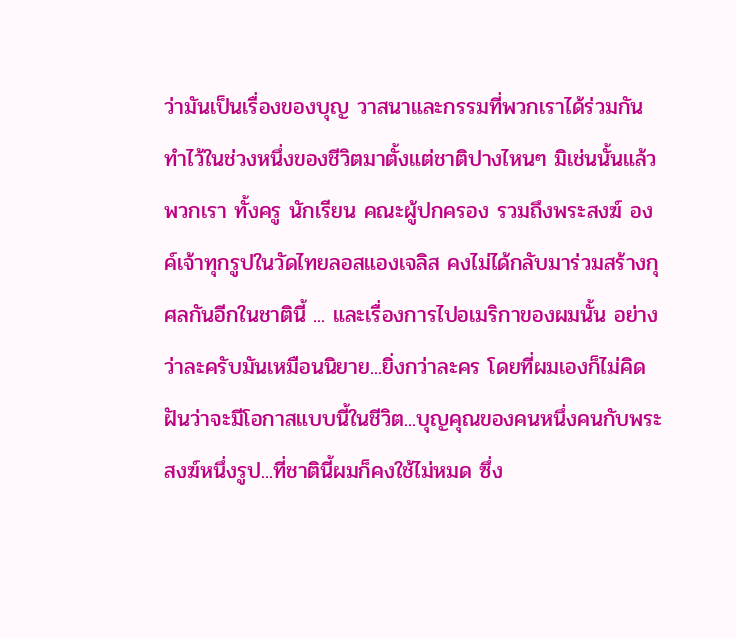ว่ามันเป็นเรื่องของบุญ วาสนาและกรรมที่พวกเราได้ร่วมกันทำไว้ในช่วงหนึ่งของชีวิตมาตั้งแต่ชาติปางไหนๆ มิเช่นนั้นแล้ว พวกเรา ทั้งครู นักเรียน คณะผู้ปกครอง รวมถึงพระสงฆ์ องค์เจ้าทุกรูปในวัดไทยลอสแองเจลิส คงไม่ได้กลับมาร่วมสร้างกุศลกันอีกในชาตินี้ ... และเรื่องการไปอเมริกาของผมนั้น อย่างว่าละครับมันเหมือนนิยาย...ยิ่งกว่าละคร โดยที่ผมเองก็ไม่คิดฝันว่าจะมีโอกาสแบบนี้ในชีวิต...บุญคุณของคนหนึ่งคนกับพระสงฆ์หนึ่งรูป...ที่ชาตินี้ผมก็คงใช้ไม่หมด ซึ่ง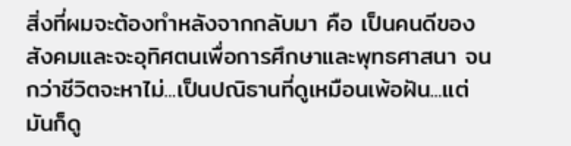สิ่งที่ผมจะต้องทำหลังจากกลับมา คือ เป็นคนดีของสังคมและจะอุทิศตนเพื่อการศึกษาและพุทธศาสนา จนกว่าชีวิตจะหาไม่...เป็นปณิธานที่ดูเหมือนเพ้อฝัน...แต่มันก็ดู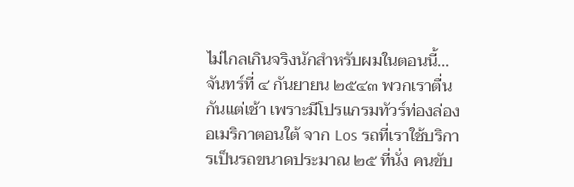ไม่ไกลเกินจริงนักสำหรับผมในตอนนี้... จันทร์ที่ ๔ กันยายน ๒๕๔๓ พวกเราตื่นกันแต่เช้า เพราะมีโปรแกรมทัวร์ท่องล่องอเมริกาตอนใต้ จาก Los รถที่เราใช้บริการเป็นรถขนาดประมาณ ๒๕ ที่นั่ง คนขับ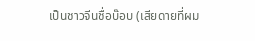เป็นชาวจีนชื่อบ๊อบ (เสียดายที่ผม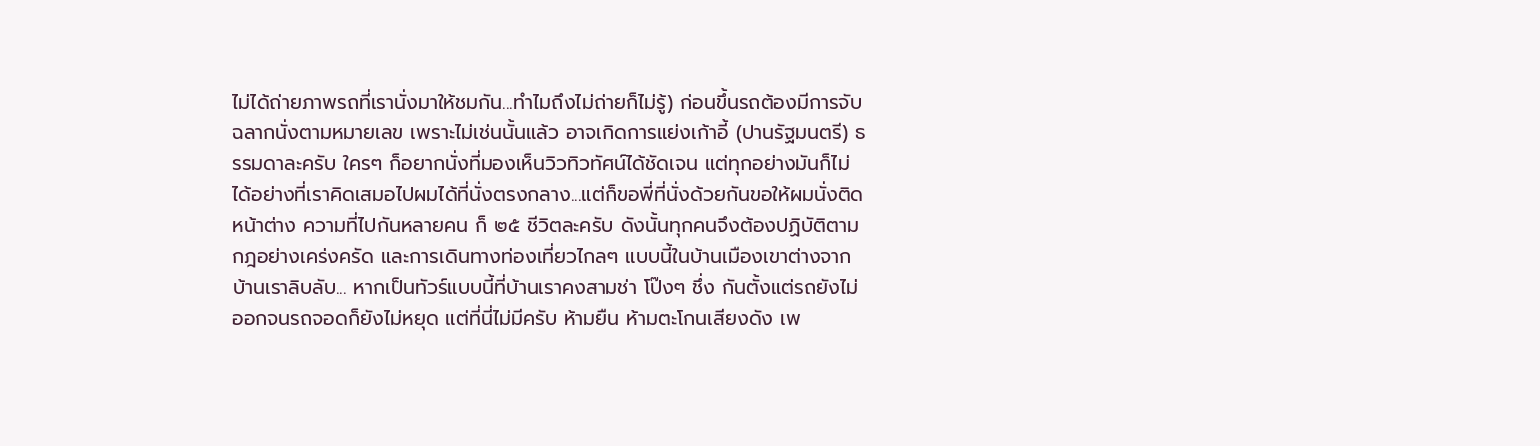ไม่ได้ถ่ายภาพรถที่เรานั่งมาให้ชมกัน...ทำไมถึงไม่ถ่ายก็ไม่รู้) ก่อนขึ้นรถต้องมีการจับฉลากนั่งตามหมายเลข เพราะไม่เช่นนั้นแล้ว อาจเกิดการแย่งเก้าอี้ (ปานรัฐมนตรี) ธรรมดาละครับ ใครๆ ก็อยากนั่งที่มองเห็นวิวทิวทัศน์ได้ชัดเจน แต่ทุกอย่างมันก็ไม่ได้อย่างที่เราคิดเสมอไปผมได้ที่นั่งตรงกลาง...แต่ก็ขอพี่ที่นั่งด้วยกันขอให้ผมนั่งติดหน้าต่าง ความที่ไปกันหลายคน ก็ ๒๕ ชีวิตละครับ ดังนั้นทุกคนจึงต้องปฏิบัติตามกฎอย่างเคร่งครัด และการเดินทางท่องเที่ยวไกลๆ แบบนี้ในบ้านเมืองเขาต่างจากบ้านเราลิบลับ... หากเป็นทัวร์แบบนี้ที่บ้านเราคงสามช่า โป๊งๆ ชึ่ง กันตั้งแต่รถยังไม่ออกจนรถจอดก็ยังไม่หยุด แต่ที่นี่ไม่มีครับ ห้ามยืน ห้ามตะโกนเสียงดัง เพ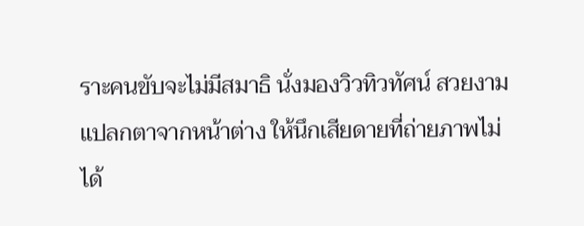ราะคนขับจะไม่มีสมาธิ นั่งมองวิวทิวทัศน์ สวยงาม แปลกตาจากหน้าต่าง ให้นึกเสียดายที่ถ่ายภาพไม่ได้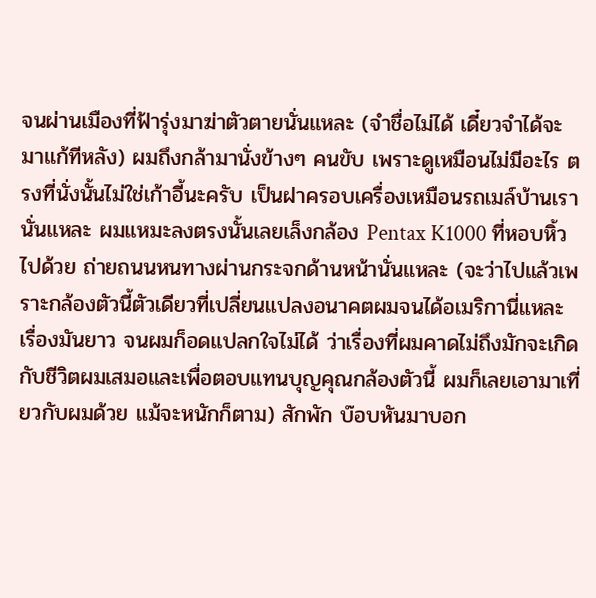จนผ่านเมืองที่ฟ้ารุ่งมาฆ่าตัวตายนั่นแหละ (จำชื่อไม่ได้ เดี๋ยวจำได้จะมาแก้ทีหลัง) ผมถึงกล้ามานั่งข้างๆ คนขับ เพราะดูเหมือนไม่มีอะไร ตรงที่นั่งนั้นไม่ใช่เก้าอี้นะครับ เป็นฝาครอบเครื่องเหมือนรถเมล์บ้านเรานั่นแหละ ผมแหมะลงตรงนั้นเลยเล็งกล้อง Pentax K1000 ที่หอบหิ้วไปด้วย ถ่ายถนนหนทางผ่านกระจกด้านหน้านั่นแหละ (จะว่าไปแล้วเพราะกล้องตัวนี้ตัวเดียวที่เปลี่ยนแปลงอนาคตผมจนได้อเมริกานี่แหละ เรื่องมันยาว จนผมก็อดแปลกใจไม่ได้ ว่าเรื่องที่ผมคาดไม่ถึงมักจะเกิดกับชีวิตผมเสมอและเพื่อตอบแทนบุญคุณกล้องตัวนี้ ผมก็เลยเอามาเที่ยวกับผมด้วย แม้จะหนักก็ตาม) สักพัก บ๊อบหันมาบอก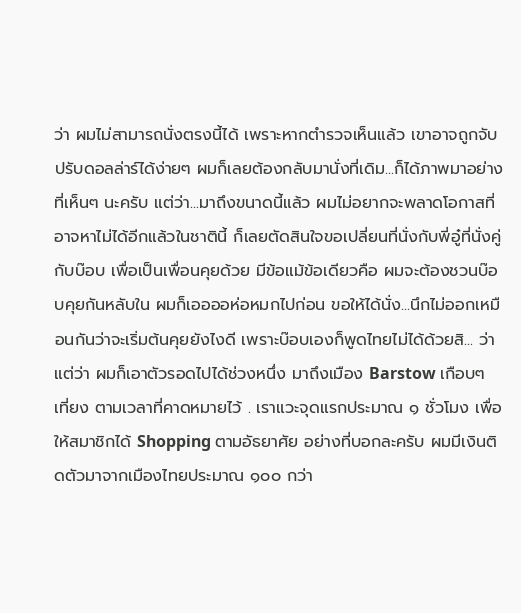ว่า ผมไม่สามารถนั่งตรงนี้ได้ เพราะหากตำรวจเห็นแล้ว เขาอาจถูกจับปรับดอลล่าร์ได้ง่ายๆ ผมก็เลยต้องกลับมานั่งที่เดิม...ก็ได้ภาพมาอย่างที่เห็นๆ นะครับ แต่ว่า...มาถึงขนาดนี้แล้ว ผมไม่อยากจะพลาดโอกาสที่อาจหาไม่ได้อีกแล้วในชาตินี้ ก็เลยตัดสินใจขอเปลี่ยนที่นั่งกับพี่อู๋ที่นั่งคู่กับบ๊อบ เพื่อเป็นเพื่อนคุยด้วย มีข้อแม้ข้อเดียวคือ ผมจะต้องชวนบ๊อบคุยกันหลับใน ผมก็เออออห่อหมกไปก่อน ขอให้ได้นั่ง...นึกไม่ออกเหมือนกันว่าจะเริ่มต้นคุยยังไงดี เพราะบ๊อบเองก็พูดไทยไม่ได้ด้วยสิ... ว่าแต่ว่า ผมก็เอาตัวรอดไปได้ช่วงหนึ่ง มาถึงเมือง Barstow เกือบๆ เที่ยง ตามเวลาที่คาดหมายไว้ . เราแวะจุดแรกประมาณ ๑ ชั่วโมง เพื่อให้สมาชิกได้ Shopping ตามอัธยาศัย อย่างที่บอกละครับ ผมมีเงินติดตัวมาจากเมืองไทยประมาณ ๑๐๐ กว่า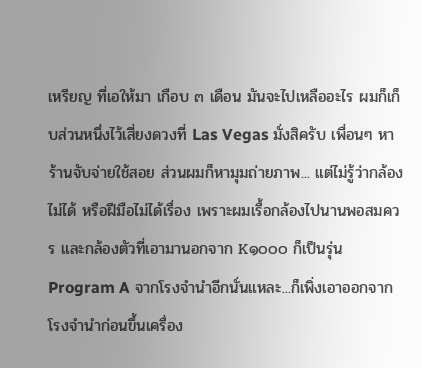เหรียญ ที่เอให้มา เกือบ ๓ เดือน มันจะไปเหลืออะไร ผมก็เก็บส่วนหนึ่งไว้เสี่ยงดวงที่ Las Vegas มั่งสิครับ เพื่อนๆ หาร้านจับจ่ายใช้สอย ส่วนผมก็หามุมถ่ายภาพ... แต่ไม่รู้ว่ากล้องไม่ได้ หรือฝีมือไม่ได้เรื่อง เพราะผมเรื้อกล้องไปนานพอสมควร และกล้องตัวที่เอามานอกจาก K๑๐๐๐ ก็เป็นรุ่น Program A จากโรงจำนำอีกนั่นแหละ...ก็เพิ่งเอาออกจากโรงจำนำก่อนขึ้นเครื่อง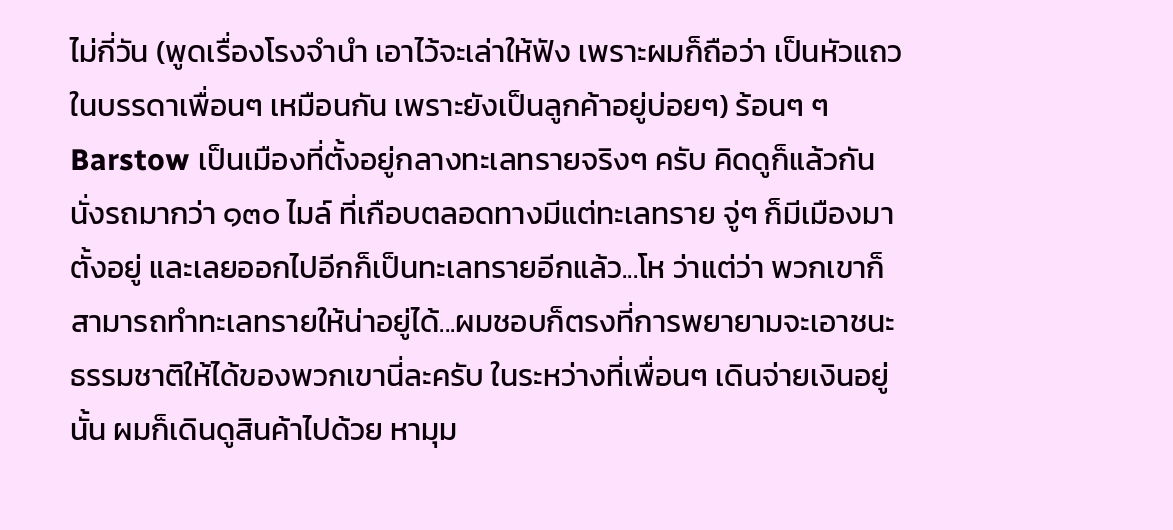ไม่กี่วัน (พูดเรื่องโรงจำนำ เอาไว้จะเล่าให้ฟัง เพราะผมก็ถือว่า เป็นหัวแถวในบรรดาเพื่อนๆ เหมือนกัน เพราะยังเป็นลูกค้าอยู่บ่อยๆ) ร้อนๆ ๆ Barstow เป็นเมืองที่ตั้งอยู่กลางทะเลทรายจริงๆ ครับ คิดดูก็แล้วกัน นั่งรถมากว่า ๑๓๐ ไมล์ ที่เกือบตลอดทางมีแต่ทะเลทราย จู่ๆ ก็มีเมืองมาตั้งอยู่ และเลยออกไปอีกก็เป็นทะเลทรายอีกแล้ว...โห ว่าแต่ว่า พวกเขาก็สามารถทำทะเลทรายให้น่าอยู่ได้...ผมชอบก็ตรงที่การพยายามจะเอาชนะธรรมชาติให้ได้ของพวกเขานี่ละครับ ในระหว่างที่เพื่อนๆ เดินจ่ายเงินอยู่นั้น ผมก็เดินดูสินค้าไปด้วย หามุม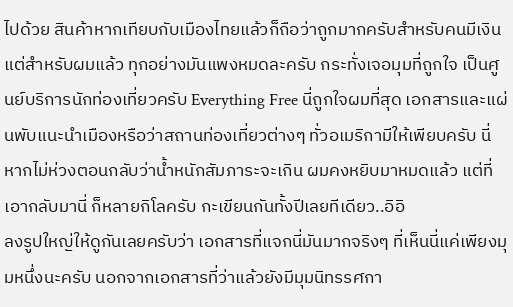ไปด้วย สินค้าหากเทียบกับเมืองไทยแล้วก็ถือว่าถูกมากครับสำหรับคนมีเงิน แต่สำหรับผมแล้ว ทุกอย่างมันแพงหมดละครับ กระทั่งเจอมุมที่ถูกใจ เป็นศูนย์บริการนักท่องเที่ยวครับ Everything Free นี่ถูกใจผมที่สุด เอกสารและแผ่นพับแนะนำเมืองหรือว่าสถานท่องเที่ยวต่างๆ ทั่วอเมริกามีให้เพียบครับ นี่หากไม่ห่วงตอนกลับว่าน้ำหนักสัมภาระจะเกิน ผมคงหยิบมาหมดแล้ว แต่ที่เอากลับมานี่ ก็หลายกิโลครับ กะเขียนกันทั้งปีเลยทีเดียว..อิอิ
ลงรูปใหญ่ให้ดูกันเลยครับว่า เอกสารที่แจกนี่มันมากจริงๆ ที่เห็นนี่แค่เพียงมุมหนึ่งนะครับ นอกจากเอกสารที่ว่าแล้วยังมีมุมนิทรรศกา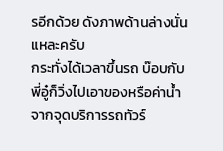รอีกด้วย ดังภาพด้านล่างนั่นแหละครับ
กระทั่งได้เวลาขึ้นรถ บ๊อบกับพี่อู๋ก็วิ่งไปเอาของหรือค่าน้ำจากจุดบริการรถทัวร์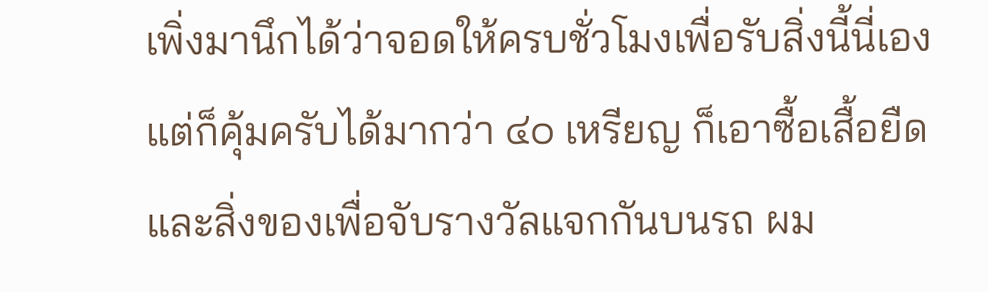เพิ่งมานึกได้ว่าจอดให้ครบชั่วโมงเพื่อรับสิ่งนี้นี่เอง แต่ก็คุ้มครับได้มากว่า ๔๐ เหรียญ ก็เอาซื้อเสื้อยืดและสิ่งของเพื่อจับรางวัลแจกกันบนรถ ผม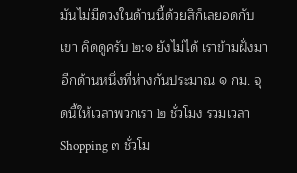มันไม่มีดวงในด้านนี้ด้วยสิก็เลยอดกับเขา คิดดูครับ ๒:๑ ยังไม่ได้ เราข้ามฝั่งมาอีกด้านหนึ่งที่ห่างกันประมาณ ๑ กม. จุดนี้ให้เวลาพวกเรา ๒ ชั่วโมง รวมเวลา Shopping ๓ ชั่วโม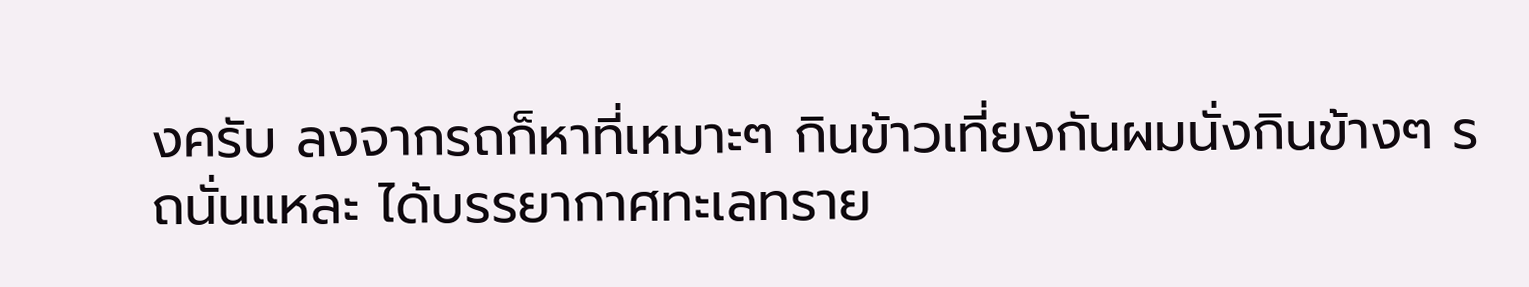งครับ ลงจากรถก็หาที่เหมาะๆ กินข้าวเที่ยงกันผมนั่งกินข้างๆ รถนั่นแหละ ได้บรรยากาศทะเลทราย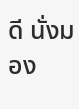ดี นั่งมอง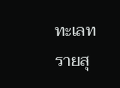ทะเลทรายสุ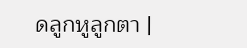ดลูกหูลูกตา |